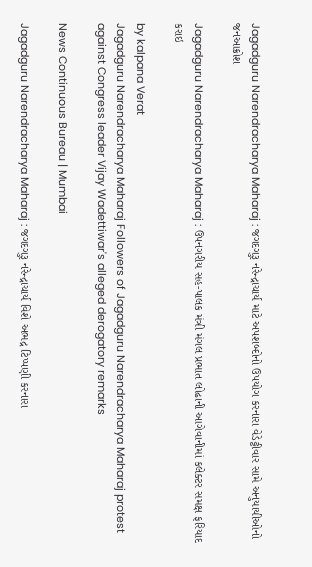Jagadguru Narendracharya Maharaj : જગદગુરૂ નરેન્દ્રાચાર્ય માટે અપશબ્દોનો ઉપયોગ કરનારા વેડેટ્ટીવાર સામે અનુયાયીઓનો જનઆક્રોશ

Jagadguru Narendracharya Maharaj : ઉપનગરીય સહ-પાલક મંત્રી મંગલ પ્રભાત લોઢાની આગેવાનીમાં કલેક્ટર સમક્ષ ફરિયાદ કરાઇ

by kalpana Verat
Jagadguru Narendracharya Maharaj Followers of Jagadguru Narendracharya Maharaj protest against Congress leader Vijay Wadettiwar's alleged derogatory remarks

News Continuous Bureau | Mumbai

Jagadguru Narendracharya Maharaj : જગદગુરૂ નરેન્દ્રાચાર્ય વિશે અભદ્ર ટિપ્પણી કરનારા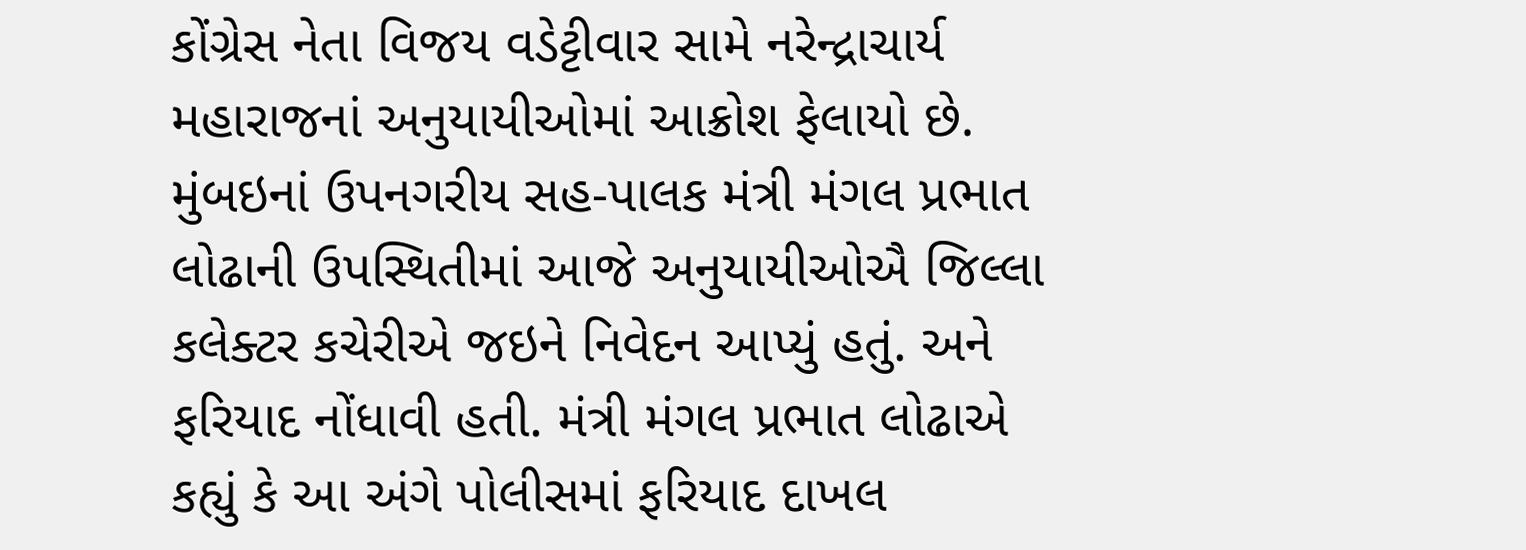કોંગ્રેસ નેતા વિજય વડેટ્ટીવાર સામે નરેન્દ્રાચાર્ય મહારાજનાં અનુયાયીઓમાં આક્રોશ ફેલાયો છે. મુંબઇનાં ઉપનગરીય સહ-પાલક મંત્રી મંગલ પ્રભાત લોઢાની ઉપસ્થિતીમાં આજે અનુયાયીઓઐ જિલ્લા કલેક્ટર કચેરીએ જઇને નિવેદન આપ્યું હતું. અને ફરિયાદ નોંધાવી હતી. મંત્રી મંગલ પ્રભાત લોઢાએ કહ્યું કે આ અંગે પોલીસમાં ફરિયાદ દાખલ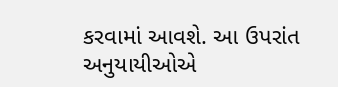કરવામાં આવશે. આ ઉપરાંત અનુયાયીઓએ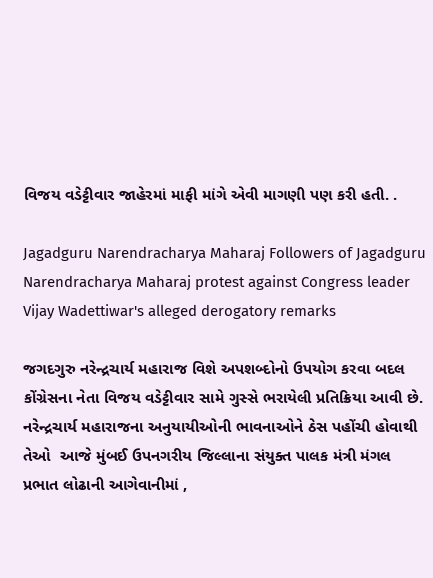વિજય વડેટ્ટીવાર જાહેરમાં માફી માંગે એવી માગણી પણ કરી હતી. .

Jagadguru Narendracharya Maharaj Followers of Jagadguru Narendracharya Maharaj protest against Congress leader Vijay Wadettiwar's alleged derogatory remarks

જગદગુરુ નરેન્દ્રચાર્ય મહારાજ વિશે અપશબ્દોનો ઉપયોગ કરવા બદલ કોંગ્રેસના નેતા વિજય વડેટ્ટીવાર સામે ગુસ્સે ભરાયેલી પ્રતિક્રિયા આવી છે. નરેન્દ્રચાર્ય મહારાજના અનુયાયીઓની ભાવનાઓને ઠેસ પહોંચી હોવાથી  તેઓ  આજે મુંબઈ ઉપનગરીય જિલ્લાના સંયુક્ત પાલક મંત્રી મંગલ પ્રભાત લોઢાની આગેવાનીમાં ,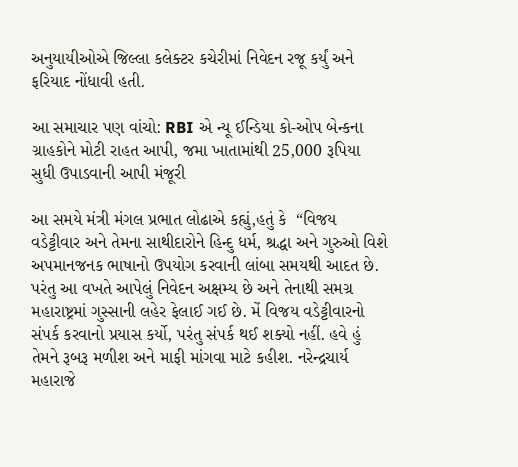અનુયાયીઓએ જિલ્લા કલેક્ટર કચેરીમાં નિવેદન રજૂ કર્યું અને ફરિયાદ નોંધાવી હતી.

આ સમાચાર પણ વાંચો: RBI એ ન્યૂ ઈન્ડિયા કો-ઓપ બેન્કના ગ્રાહકોને મોટી રાહત આપી, જમા ખાતામાંથી 25,000 રૂપિયા સુધી ઉપાડવાની આપી મંજૂરી

આ સમયે મંત્રી મંગલ પ્રભાત લોઢાએ કહ્યું,હતું કે  “વિજય વડેટ્ટીવાર અને તેમના સાથીદારોને હિન્દુ ધર્મ, શ્રદ્ધા અને ગુરુઓ વિશે અપમાનજનક ભાષાનો ઉપયોગ કરવાની લાંબા સમયથી આદત છે. પરંતુ આ વખતે આપેલું નિવેદન અક્ષમ્ય છે અને તેનાથી સમગ્ર મહારાષ્ટ્રમાં ગુસ્સાની લહેર ફેલાઈ ગઈ છે. મેં વિજય વડેટ્ટીવારનો સંપર્ક કરવાનો પ્રયાસ કર્યો, પરંતુ સંપર્ક થઈ શક્યો નહીં. હવે હું તેમને રૂબરૂ મળીશ અને માફી માંગવા માટે કહીશ. નરેન્દ્રચાર્ય મહારાજે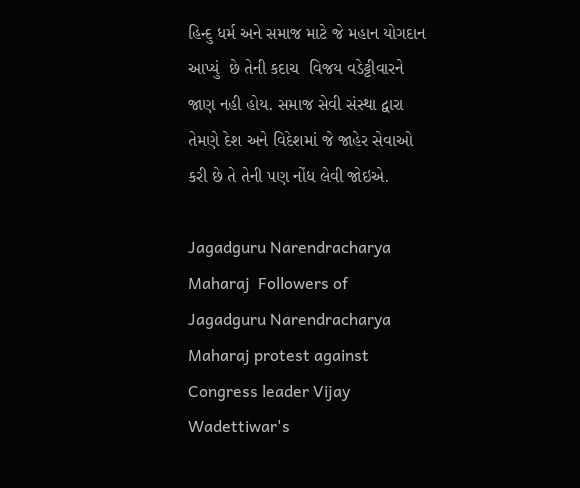હિન્દુ ધર્મ અને સમાજ માટે જે મહાન યોગદાન આપ્યું  છે તેની કદાચ  વિજય વડેટ્ટીવારને જાણ નહી હોય. સમાજ સેવી સંસ્થા દ્વારા તેમણે દેશ અને વિદેશમાં જે જાહેર સેવાઓ કરી છે તે તેની પણ નોંધ લેવી જોઇએ.

Jagadguru Narendracharya Maharaj  Followers of Jagadguru Narendracharya Maharaj protest against Congress leader Vijay Wadettiwar's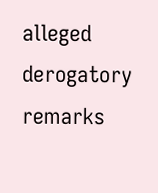alleged derogatory remarks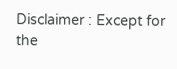Disclaimer : Except for the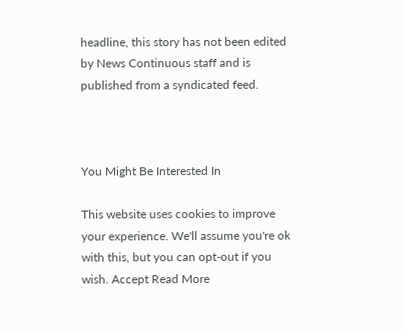headline, this story has not been edited by News Continuous staff and is published from a syndicated feed.



You Might Be Interested In

This website uses cookies to improve your experience. We'll assume you're ok with this, but you can opt-out if you wish. Accept Read More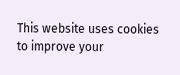This website uses cookies to improve your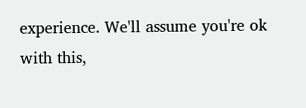experience. We'll assume you're ok with this,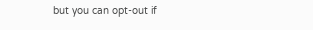but you can opt-out if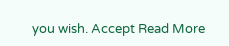you wish. Accept Read More